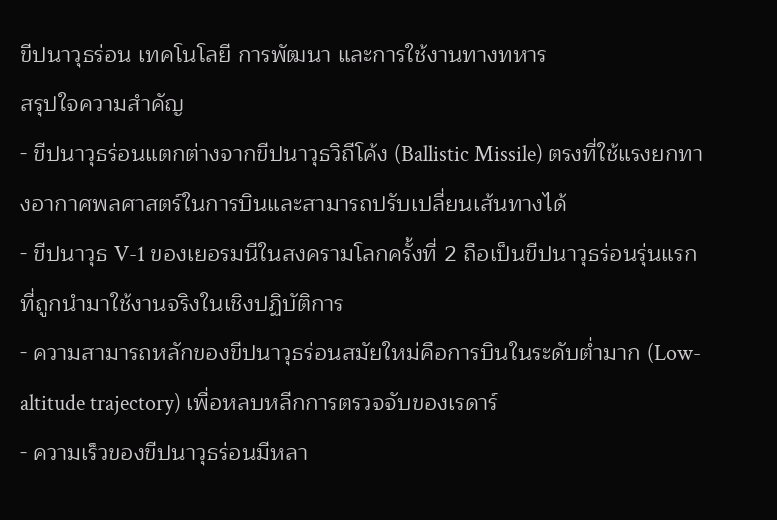ขีปนาวุธร่อน เทคโนโลยี การพัฒนา และการใช้งานทางทหาร
สรุปใจความสำคัญ
- ขีปนาวุธร่อนแตกต่างจากขีปนาวุธวิถีโค้ง (Ballistic Missile) ตรงที่ใช้แรงยกทางอากาศพลศาสตร์ในการบินและสามารถปรับเปลี่ยนเส้นทางได้
- ขีปนาวุธ V-1 ของเยอรมนีในสงครามโลกครั้งที่ 2 ถือเป็นขีปนาวุธร่อนรุ่นแรกที่ถูกนำมาใช้งานจริงในเชิงปฏิบัติการ
- ความสามารถหลักของขีปนาวุธร่อนสมัยใหม่คือการบินในระดับต่ำมาก (Low-altitude trajectory) เพื่อหลบหลีกการตรวจจับของเรดาร์
- ความเร็วของขีปนาวุธร่อนมีหลา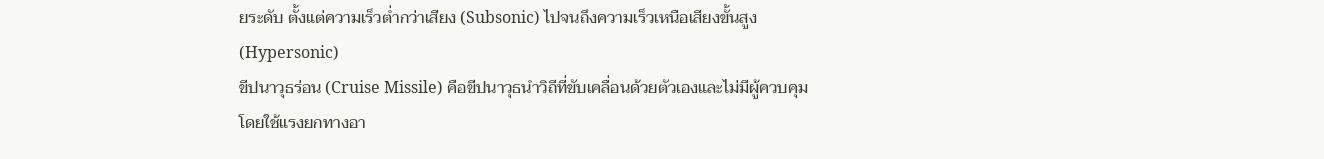ยระดับ ตั้งแต่ความเร็วต่ำกว่าเสียง (Subsonic) ไปจนถึงความเร็วเหนือเสียงขั้นสูง (Hypersonic)
ขีปนาวุธร่อน (Cruise Missile) คือขีปนาวุธนำวิถีที่ขับเคลื่อนด้วยตัวเองและไม่มีผู้ควบคุม โดยใช้แรงยกทางอา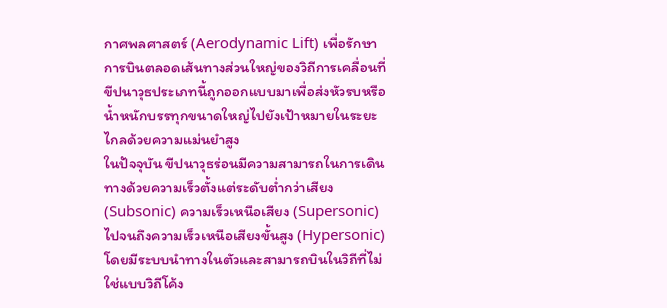กาศพลศาสตร์ (Aerodynamic Lift) เพื่อรักษาการบินตลอดเส้นทางส่วนใหญ่ของวิถีการเคลื่อนที่ ขีปนาวุธประเภทนี้ถูกออกแบบมาเพื่อส่งหัวรบหรือน้ำหนักบรรทุกขนาดใหญ่ไปยังเป้าหมายในระยะไกลด้วยความแม่นยำสูง
ในปัจจุบัน ขีปนาวุธร่อนมีความสามารถในการเดินทางด้วยความเร็วตั้งแต่ระดับต่ำกว่าเสียง (Subsonic) ความเร็วเหนือเสียง (Supersonic) ไปจนถึงความเร็วเหนือเสียงขั้นสูง (Hypersonic) โดยมีระบบนำทางในตัวและสามารถบินในวิถีที่ไม่ใช่แบบวิถีโค้ง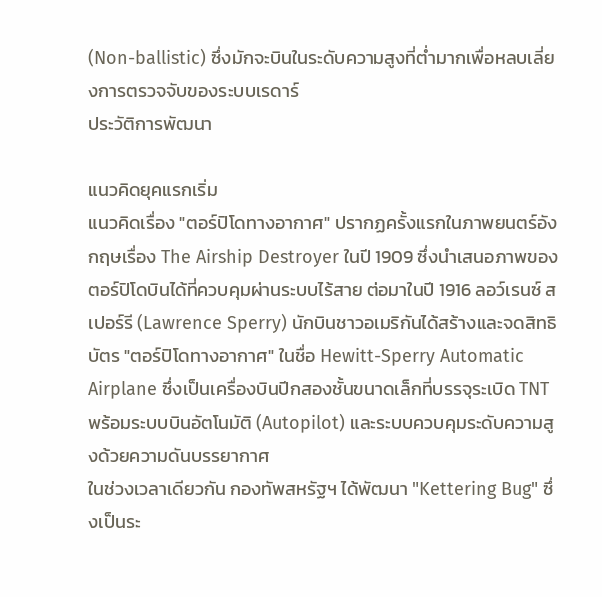(Non-ballistic) ซึ่งมักจะบินในระดับความสูงที่ต่ำมากเพื่อหลบเลี่ยงการตรวจจับของระบบเรดาร์
ประวัติการพัฒนา

แนวคิดยุคแรกเริ่ม
แนวคิดเรื่อง "ตอร์ปิโดทางอากาศ" ปรากฏครั้งแรกในภาพยนตร์อังกฤษเรื่อง The Airship Destroyer ในปี 1909 ซึ่งนำเสนอภาพของตอร์ปิโดบินได้ที่ควบคุมผ่านระบบไร้สาย ต่อมาในปี 1916 ลอว์เรนซ์ สเปอร์รี (Lawrence Sperry) นักบินชาวอเมริกันได้สร้างและจดสิทธิบัตร "ตอร์ปิโดทางอากาศ" ในชื่อ Hewitt-Sperry Automatic Airplane ซึ่งเป็นเครื่องบินปีกสองชั้นขนาดเล็กที่บรรจุระเบิด TNT พร้อมระบบบินอัตโนมัติ (Autopilot) และระบบควบคุมระดับความสูงด้วยความดันบรรยากาศ
ในช่วงเวลาเดียวกัน กองทัพสหรัฐฯ ได้พัฒนา "Kettering Bug" ซึ่งเป็นระ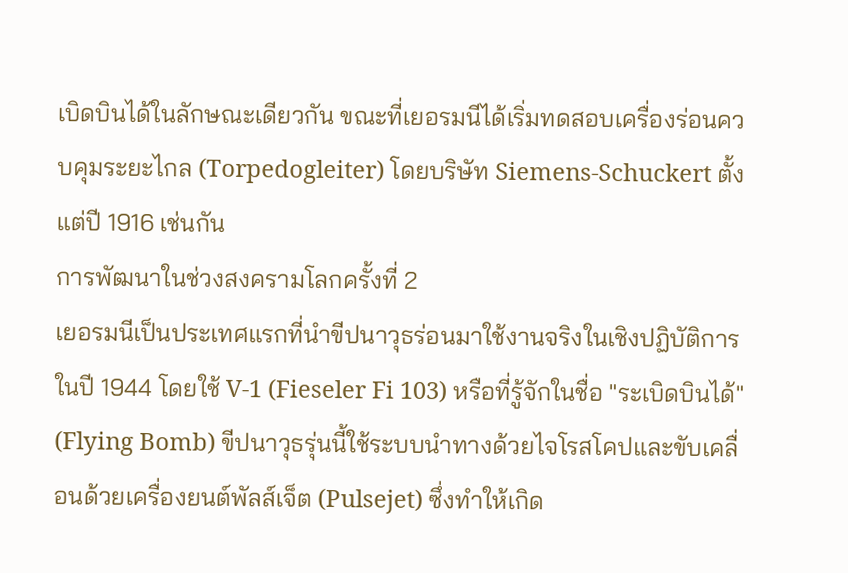เบิดบินได้ในลักษณะเดียวกัน ขณะที่เยอรมนีได้เริ่มทดสอบเครื่องร่อนควบคุมระยะไกล (Torpedogleiter) โดยบริษัท Siemens-Schuckert ตั้งแต่ปี 1916 เช่นกัน
การพัฒนาในช่วงสงครามโลกครั้งที่ 2
เยอรมนีเป็นประเทศแรกที่นำขีปนาวุธร่อนมาใช้งานจริงในเชิงปฏิบัติการในปี 1944 โดยใช้ V-1 (Fieseler Fi 103) หรือที่รู้จักในชื่อ "ระเบิดบินได้" (Flying Bomb) ขีปนาวุธรุ่นนี้ใช้ระบบนำทางด้วยไจโรสโคปและขับเคลื่อนด้วยเครื่องยนต์พัลส์เจ็ต (Pulsejet) ซึ่งทำให้เกิด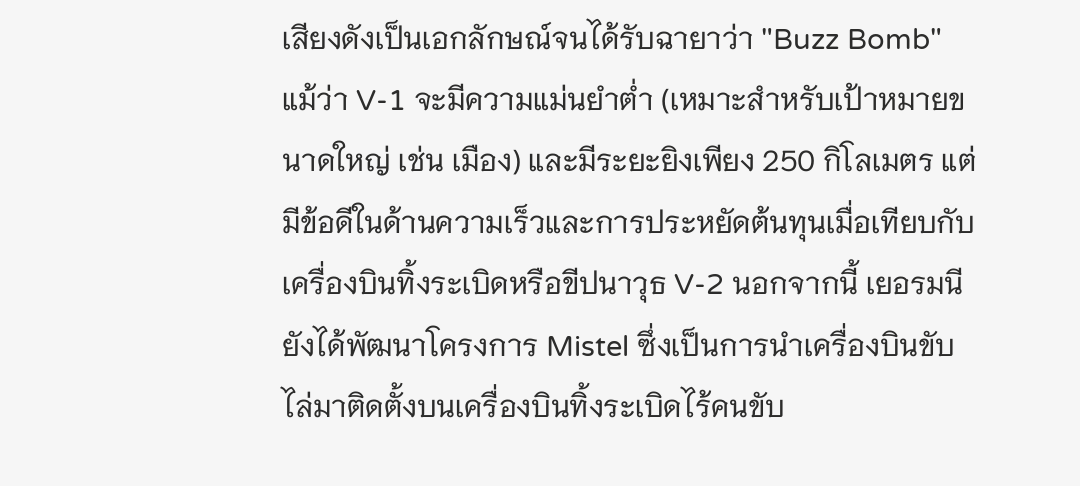เสียงดังเป็นเอกลักษณ์จนได้รับฉายาว่า "Buzz Bomb"
แม้ว่า V-1 จะมีความแม่นยำต่ำ (เหมาะสำหรับเป้าหมายขนาดใหญ่ เช่น เมือง) และมีระยะยิงเพียง 250 กิโลเมตร แต่มีข้อดีในด้านความเร็วและการประหยัดต้นทุนเมื่อเทียบกับเครื่องบินทิ้งระเบิดหรือขีปนาวุธ V-2 นอกจากนี้ เยอรมนียังได้พัฒนาโครงการ Mistel ซึ่งเป็นการนำเครื่องบินขับไล่มาติดตั้งบนเครื่องบินทิ้งระเบิดไร้คนขับ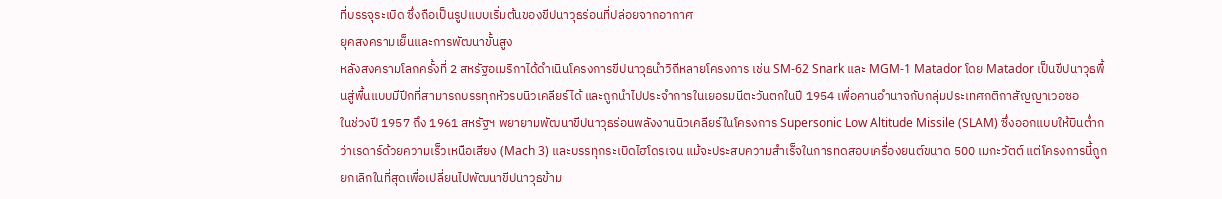ที่บรรจุระเบิด ซึ่งถือเป็นรูปแบบเริ่มต้นของขีปนาวุธร่อนที่ปล่อยจากอากาศ
ยุคสงครามเย็นและการพัฒนาขั้นสูง
หลังสงครามโลกครั้งที่ 2 สหรัฐอเมริกาได้ดำเนินโครงการขีปนาวุธนำวิถีหลายโครงการ เช่น SM-62 Snark และ MGM-1 Matador โดย Matador เป็นขีปนาวุธพื้นสู่พื้นแบบมีปีกที่สามารถบรรทุกหัวรบนิวเคลียร์ได้ และถูกนำไปประจำการในเยอรมนีตะวันตกในปี 1954 เพื่อคานอำนาจกับกลุ่มประเทศกติกาสัญญาเวอซอ
ในช่วงปี 1957 ถึง 1961 สหรัฐฯ พยายามพัฒนาขีปนาวุธร่อนพลังงานนิวเคลียร์ในโครงการ Supersonic Low Altitude Missile (SLAM) ซึ่งออกแบบให้บินต่ำกว่าเรดาร์ด้วยความเร็วเหนือเสียง (Mach 3) และบรรทุกระเบิดไฮโดรเจน แม้จะประสบความสำเร็จในการทดสอบเครื่องยนต์ขนาด 500 เมกะวัตต์ แต่โครงการนี้ถูกยกเลิกในที่สุดเพื่อเปลี่ยนไปพัฒนาขีปนาวุธข้าม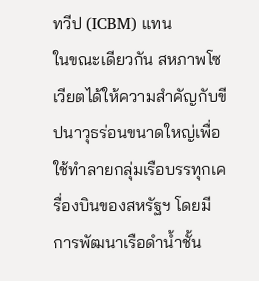ทวีป (ICBM) แทน
ในขณะเดียวกัน สหภาพโซเวียตได้ให้ความสำคัญกับขีปนาวุธร่อนขนาดใหญ่เพื่อใช้ทำลายกลุ่มเรือบรรทุกเครื่องบินของสหรัฐฯ โดยมีการพัฒนาเรือดำน้ำชั้น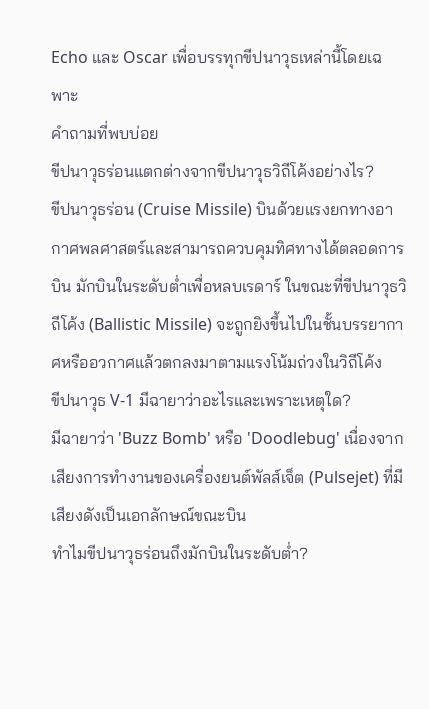Echo และ Oscar เพื่อบรรทุกขีปนาวุธเหล่านี้โดยเฉพาะ
คำถามที่พบบ่อย
ขีปนาวุธร่อนแตกต่างจากขีปนาวุธวิถีโค้งอย่างไร?
ขีปนาวุธร่อน (Cruise Missile) บินด้วยแรงยกทางอากาศพลศาสตร์และสามารถควบคุมทิศทางได้ตลอดการบิน มักบินในระดับต่ำเพื่อหลบเรดาร์ ในขณะที่ขีปนาวุธวิถีโค้ง (Ballistic Missile) จะถูกยิงขึ้นไปในชั้นบรรยากาศหรืออวกาศแล้วตกลงมาตามแรงโน้มถ่วงในวิถีโค้ง
ขีปนาวุธ V-1 มีฉายาว่าอะไรและเพราะเหตุใด?
มีฉายาว่า 'Buzz Bomb' หรือ 'Doodlebug' เนื่องจากเสียงการทำงานของเครื่องยนต์พัลส์เจ็ต (Pulsejet) ที่มีเสียงดังเป็นเอกลักษณ์ขณะบิน
ทำไมขีปนาวุธร่อนถึงมักบินในระดับต่ำ?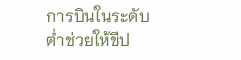การบินในระดับต่ำช่วยให้ขีป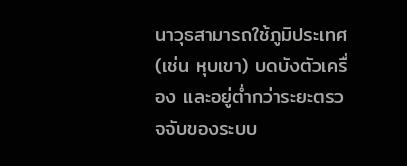นาวุธสามารถใช้ภูมิประเทศ (เช่น หุบเขา) บดบังตัวเครื่อง และอยู่ต่ำกว่าระยะตรวจจับของระบบ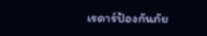เรดาร์ป้องกันภัย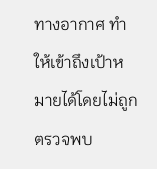ทางอากาศ ทำให้เข้าถึงเป้าหมายได้โดยไม่ถูกตรวจพบ